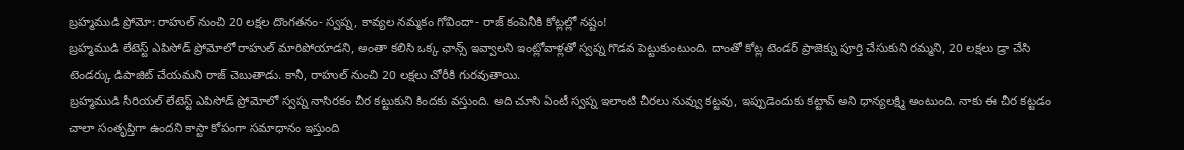బ్రహ్మముడి ప్రోమో: రాహుల్ నుంచి 20 లక్షల దొంగతనం- స్వప్న, కావ్యల నమ్మకం గోవిందా- రాజ్ కంపెనీకి కోట్లల్లో నష్టం!
బ్రహ్మముడి లేటెస్ట్ ఎపిసోడ్ ప్రోమోలో రాహుల్ మారిపోయాడని, అంతా కలిసి ఒక్క ఛాన్స్ ఇవ్వాలని ఇంట్లోవాళ్లతో స్వప్న గొడవ పెట్టుకుంటుంది. దాంతో కోట్ల టెండర్ ప్రాజెక్ను పూర్తి చేసుకుని రమ్మని, 20 లక్షలు డ్రా చేసి టెండర్కు డిపాజిట్ చేయమని రాజ్ చెబుతాడు. కానీ, రాహుల్ నుంచి 20 లక్షలు చోరీకి గురవుతాయి.
బ్రహ్మముడి సీరియల్ లేటెస్ట్ ఎపిసోడ్ ప్రోమోలో స్వప్న నాసిరకం చీర కట్టుకుని కిందకు వస్తుంది. అది చూసి ఏంటీ స్వప్న ఇలాంటి చీరలు నువ్వు కట్టవు, ఇప్పుడెందుకు కట్టావ్ అని ధాన్యలక్ష్మి అంటుంది. నాకు ఈ చీర కట్టడం చాలా సంతృప్తిగా ఉందని కాస్టా కోపంగా సమాధానం ఇస్తుంది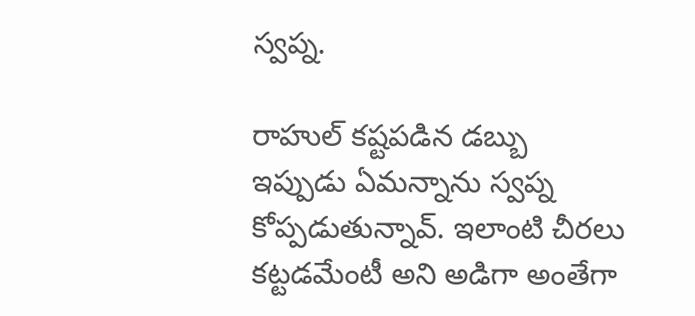స్వప్న.

రాహుల్ కష్టపడిన డబ్బు
ఇప్పుడు ఏమన్నాను స్వప్న కోప్పడుతున్నావ్. ఇలాంటి చీరలు కట్టడమేంటీ అని అడిగా అంతేగా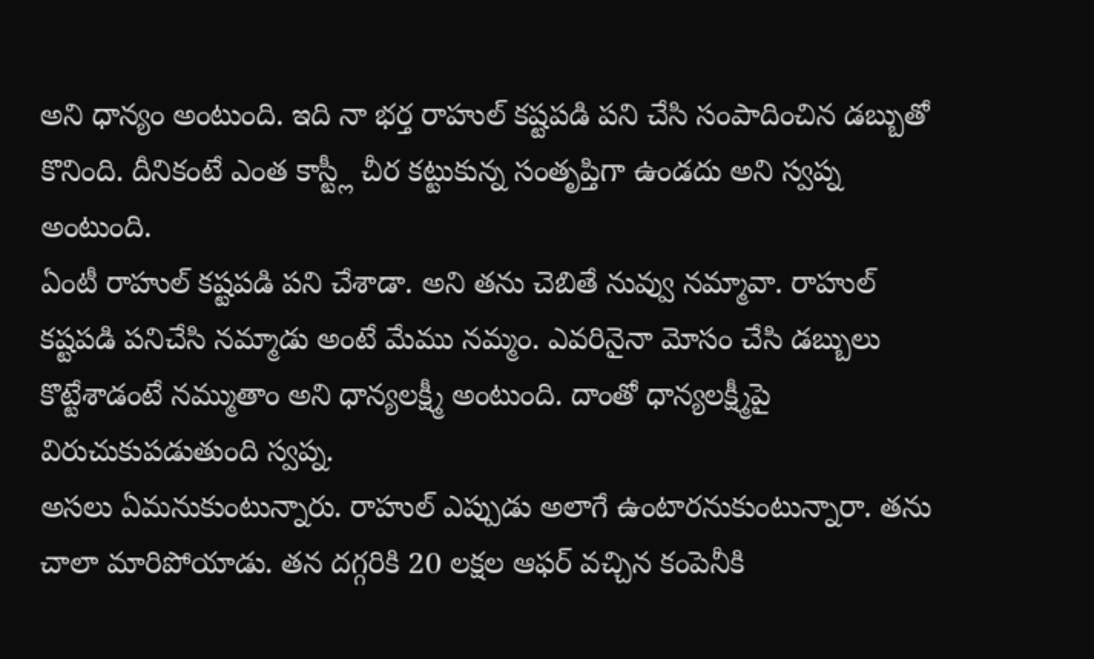అని ధాన్యం అంటుంది. ఇది నా భర్త రాహుల్ కష్టపడి పని చేసి సంపాదించిన డబ్బుతో కొనింది. దీనికంటే ఎంత కాస్ట్లీ చీర కట్టుకున్న సంతృప్తిగా ఉండదు అని స్వప్న అంటుంది.
ఏంటీ రాహుల్ కష్టపడి పని చేశాడా. అని తను చెబితే నువ్వు నమ్మావా. రాహుల్ కష్టపడి పనిచేసి నమ్మాడు అంటే మేము నమ్మం. ఎవరినైనా మోసం చేసి డబ్బులు కొట్టేశాడంటే నమ్ముతాం అని ధాన్యలక్ష్మీ అంటుంది. దాంతో ధాన్యలక్ష్మీపై విరుచుకుపడుతుంది స్వప్న.
అసలు ఏమనుకుంటున్నారు. రాహుల్ ఎప్పుడు అలాగే ఉంటారనుకుంటున్నారా. తను చాలా మారిపోయాడు. తన దగ్గరికి 20 లక్షల ఆఫర్ వచ్చిన కంపెనీకి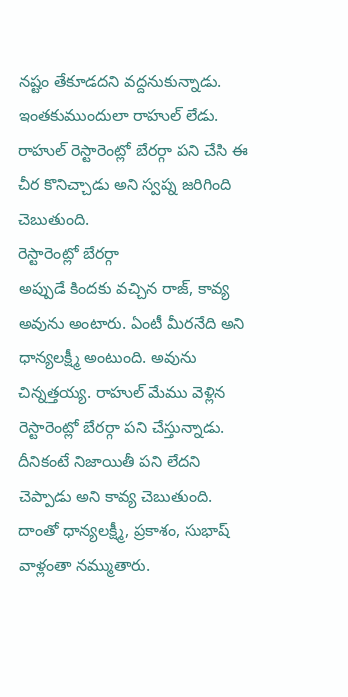నష్టం తేకూడదని వద్దనుకున్నాడు. ఇంతకుముందులా రాహుల్ లేడు. రాహుల్ రెస్టారెంట్లో బేరర్గా పని చేసి ఈ చీర కొనిచ్చాడు అని స్వప్న జరిగింది చెబుతుంది.
రెస్టారెంట్లో బేరర్గా
అప్పుడే కిందకు వచ్చిన రాజ్, కావ్య అవును అంటారు. ఏంటీ మీరనేది అని ధాన్యలక్ష్మీ అంటుంది. అవును చిన్నత్తయ్య. రాహుల్ మేము వెళ్లిన రెస్టారెంట్లో బేరర్గా పని చేస్తున్నాడు. దీనికంటే నిజాయితీ పని లేదని చెప్పాడు అని కావ్య చెబుతుంది. దాంతో ధాన్యలక్ష్మీ, ప్రకాశం, సుభాష్ వాళ్లంతా నమ్ముతారు.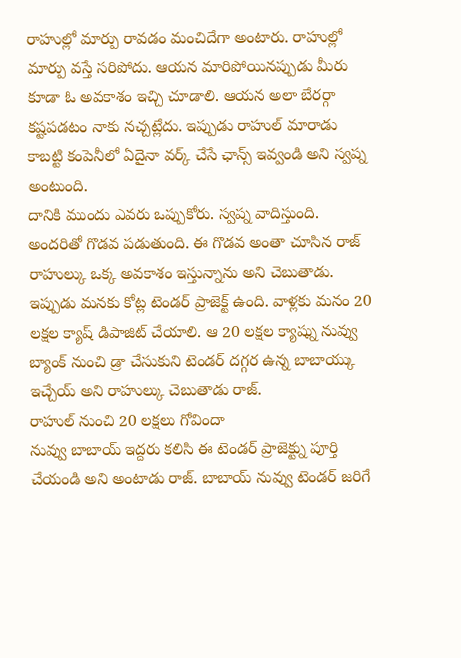రాహుల్లో మార్పు రావడం మంచిదేగా అంటారు. రాహుల్లో మార్పు వస్తే సరిపోదు. ఆయన మారిపోయినప్పుడు మీరు కూడా ఓ అవకాశం ఇచ్చి చూడాలి. ఆయన అలా బేరర్గా కష్టపడటం నాకు నచ్చట్లేదు. ఇప్పుడు రాహుల్ మారాడు కాబట్టి కంపెనీలో ఏదైనా వర్క్ చేసే ఛాన్స్ ఇవ్వండి అని స్వప్న అంటుంది.
దానికి ముందు ఎవరు ఒప్పుకోరు. స్వప్న వాదిస్తుంది. అందరితో గొడవ పడుతుంది. ఈ గొడవ అంతా చూసిన రాజ్ రాహుల్కు ఒక్క అవకాశం ఇస్తున్నాను అని చెబుతాడు. ఇప్పుడు మనకు కోట్ల టెండర్ ప్రాజెక్ట్ ఉంది. వాళ్లకు మనం 20 లక్షల క్యాష్ డిపాజిట్ చేయాలి. ఆ 20 లక్షల క్యాష్ను నువ్వు బ్యాంక్ నుంచి డ్రా చేసుకుని టెండర్ దగ్గర ఉన్న బాబాయ్కు ఇచ్చేయ్ అని రాహుల్కు చెబుతాడు రాజ్.
రాహుల్ నుంచి 20 లక్షలు గోవిందా
నువ్వు బాబాయ్ ఇద్దరు కలిసి ఈ టెండర్ ప్రాజెక్ట్ను పూర్తి చేయండి అని అంటాడు రాజ్. బాబాయ్ నువ్వు టెండర్ జరిగే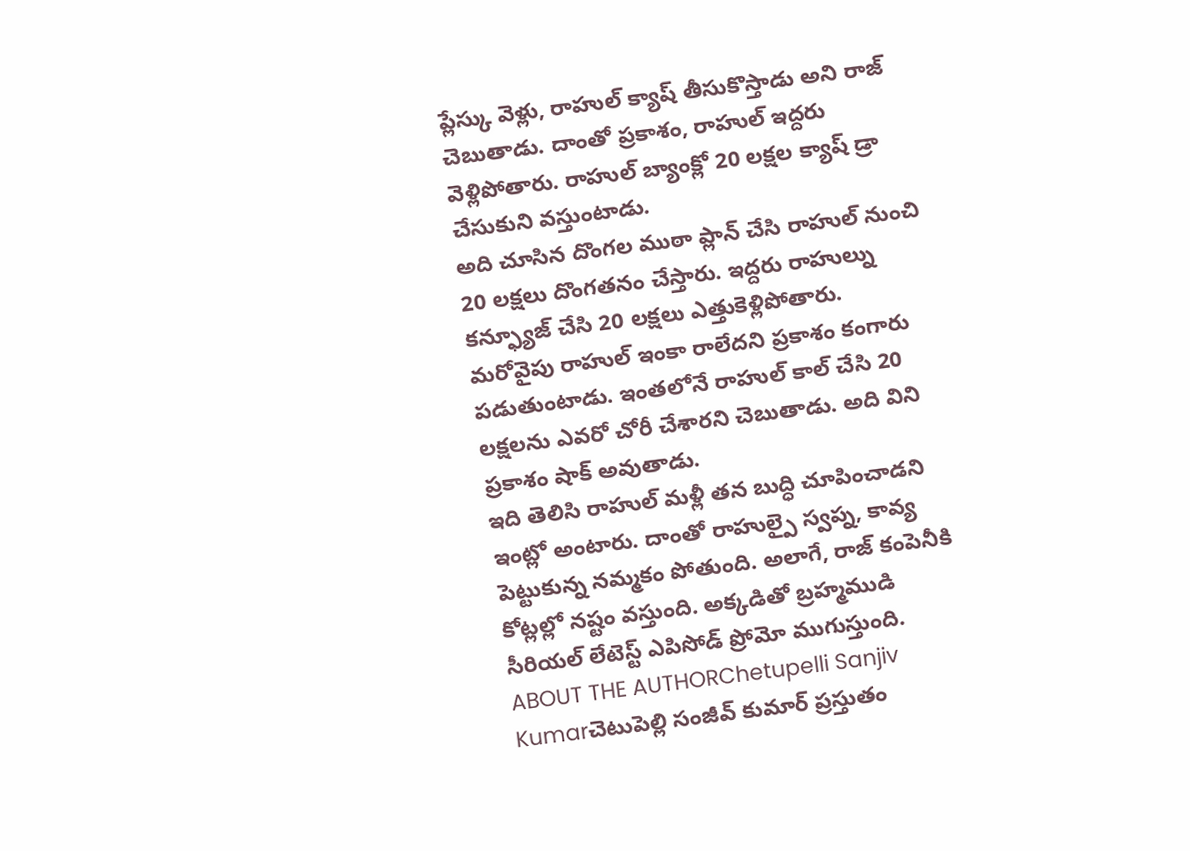ప్లేస్కు వెళ్లు, రాహుల్ క్యాష్ తీసుకొస్తాడు అని రాజ్ చెబుతాడు. దాంతో ప్రకాశం, రాహుల్ ఇద్దరు వెళ్లిపోతారు. రాహుల్ బ్యాంక్లో 20 లక్షల క్యాష్ డ్రా చేసుకుని వస్తుంటాడు.
అది చూసిన దొంగల ముఠా ప్లాన్ చేసి రాహుల్ నుంచి 20 లక్షలు దొంగతనం చేస్తారు. ఇద్దరు రాహుల్ను కన్ఫ్యూజ్ చేసి 20 లక్షలు ఎత్తుకెళ్లిపోతారు. మరోవైపు రాహుల్ ఇంకా రాలేదని ప్రకాశం కంగారు పడుతుంటాడు. ఇంతలోనే రాహుల్ కాల్ చేసి 20 లక్షలను ఎవరో చోరీ చేశారని చెబుతాడు. అది విని ప్రకాశం షాక్ అవుతాడు.
ఇది తెలిసి రాహుల్ మళ్లీ తన బుద్ధి చూపించాడని ఇంట్లో అంటారు. దాంతో రాహుల్పై స్వప్న, కావ్య పెట్టుకున్న నమ్మకం పోతుంది. అలాగే, రాజ్ కంపెనీకి కోట్లల్లో నష్టం వస్తుంది. అక్కడితో బ్రహ్మముడి సీరియల్ లేటెస్ట్ ఎపిసోడ్ ప్రోమో ముగుస్తుంది.
ABOUT THE AUTHORChetupelli Sanjiv Kumarచెటుపెల్లి సంజీవ్ కుమార్ ప్రస్తుతం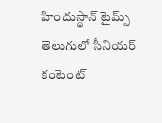హిందుస్థాన్ టైమ్స్ తెలుగులో సీనియర్ కంటెంట్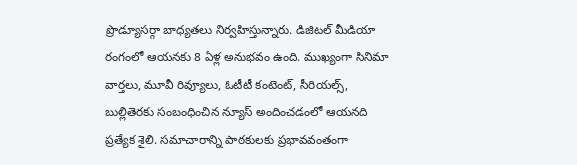ప్రొడ్యూసర్గా బాధ్యతలు నిర్వహిస్తున్నారు. డిజిటల్ మీడియా రంగంలో ఆయనకు 8 ఏళ్ల అనుభవం ఉంది. ముఖ్యంగా సినిమా వార్తలు, మూవీ రివ్యూలు, ఓటీటీ కంటెంట్, సీరియల్స్, బుల్లితెరకు సంబంధించిన న్యూస్ అందించడంలో ఆయనది ప్రత్యేక శైలి. సమాచారాన్ని పాఠకులకు ప్రభావవంతంగా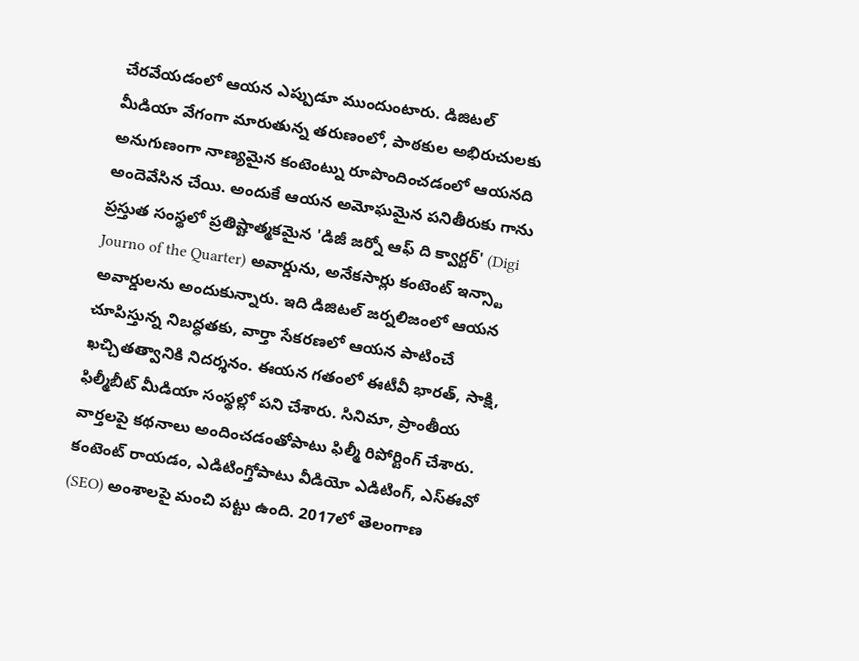చేరవేయడంలో ఆయన ఎప్పుడూ ముందుంటారు. డిజిటల్ మీడియా వేగంగా మారుతున్న తరుణంలో, పాఠకుల అభిరుచులకు అనుగుణంగా నాణ్యమైన కంటెంట్ను రూపొందించడంలో ఆయనది అందెవేసిన చేయి. అందుకే ఆయన అమోఘమైన పనితీరుకు గాను ప్రస్తుత సంస్థలో ప్రతిష్టాత్మకమైన 'డిజీ జర్నో ఆఫ్ ది క్వార్టర్' (Digi Journo of the Quarter) అవార్డును, అనేకసార్లు కంటెంట్ ఇన్స్టా అవార్డులను అందుకున్నారు. ఇది డిజిటల్ జర్నలిజంలో ఆయన చూపిస్తున్న నిబద్ధతకు, వార్తా సేకరణలో ఆయన పాటించే ఖచ్చితత్వానికి నిదర్శనం. ఈయన గతంలో ఈటీవీ భారత్, సాక్షి, ఫిల్మీబీట్ మీడియా సంస్థల్లో పని చేశారు. సినిమా, ప్రాంతీయ వార్తలపై కథనాలు అందించడంతోపాటు ఫిల్మీ రిపోర్టింగ్ చేశారు. కంటెంట్ రాయడం, ఎడిటింగ్తోపాటు వీడియో ఎడిటింగ్, ఎస్ఈవో (SEO) అంశాలపై మంచి పట్టు ఉంది. 2017లో తెలంగాణ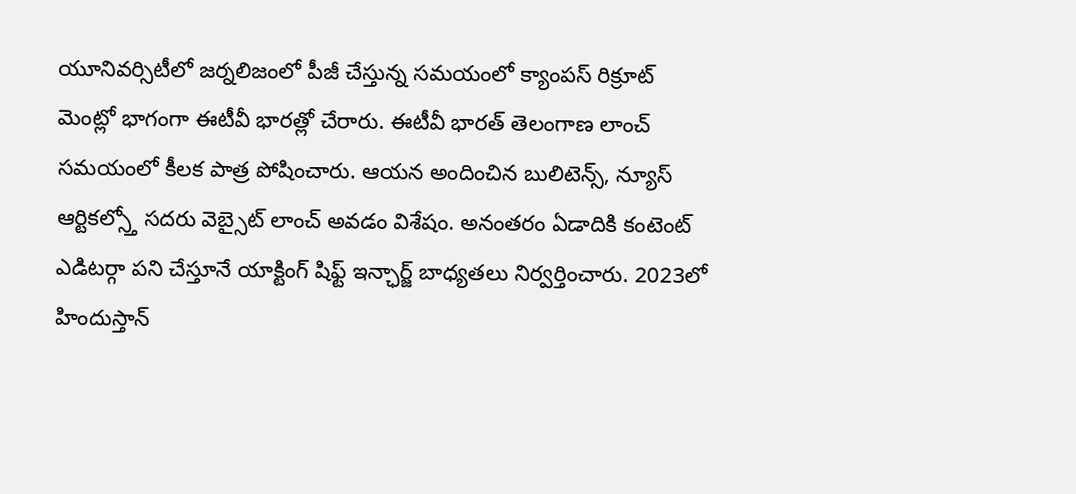యూనివర్సిటీలో జర్నలిజంలో పీజీ చేస్తున్న సమయంలో క్యాంపస్ రిక్రూట్ మెంట్లో భాగంగా ఈటీవీ భారత్లో చేరారు. ఈటీవీ భారత్ తెలంగాణ లాంచ్ సమయంలో కీలక పాత్ర పోషించారు. ఆయన అందించిన బులిటెన్స్, న్యూస్ ఆర్టికల్స్తో సదరు వెబ్సైట్ లాంచ్ అవడం విశేషం. అనంతరం ఏడాదికి కంటెంట్ ఎడిటర్గా పని చేస్తూనే యాక్టింగ్ షిఫ్ట్ ఇన్ఛార్జ్ బాధ్యతలు నిర్వర్తించారు. 2023లో హిందుస్తాన్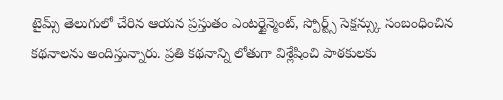టైమ్స్ తెలుగులో చేరిన ఆయన ప్రస్తుతం ఎంటర్టైన్మెంట్, స్పోర్ట్స్ సెక్షన్స్కు సంబంధించిన కథనాలను అందిస్తున్నారు. ప్రతి కథనాన్ని లోతుగా విశ్లేషించి పాఠకులకు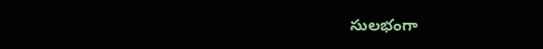సులభంగా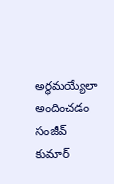అర్థమయ్యేలా అందించడం సంజీవ్ కుమార్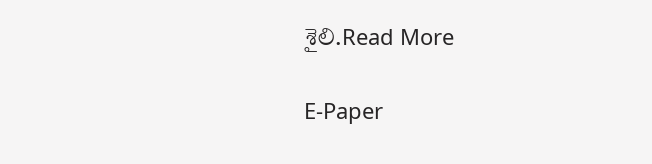శైలి.Read More

E-Paper